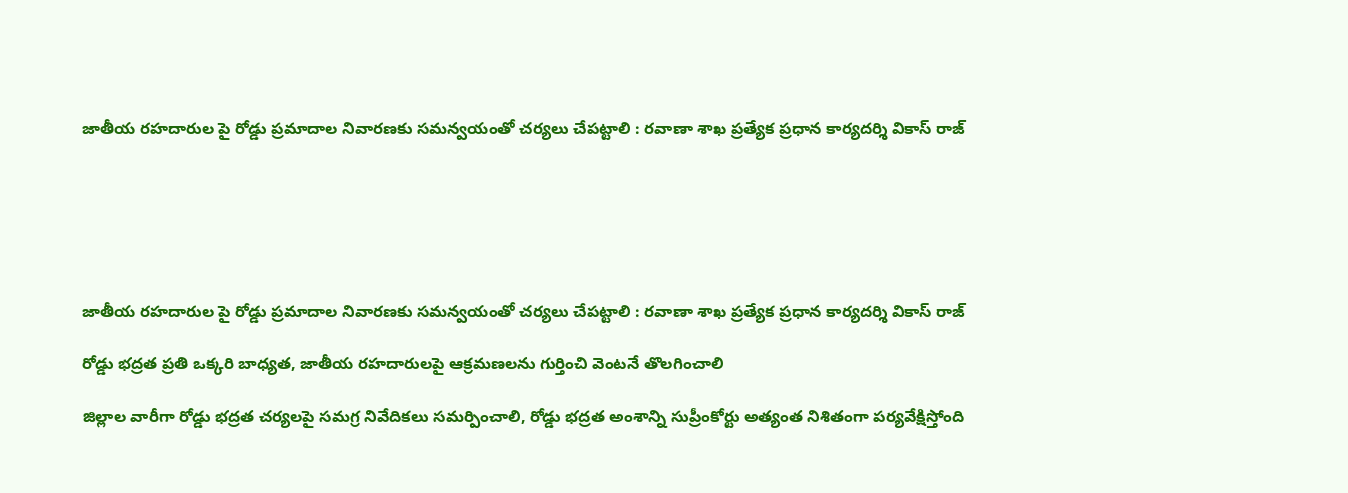జాతీయ రహదారుల పై రోడ్డు ప్రమాదాల నివారణకు సమన్వయంతో చర్యలు చేపట్టాలి : రవాణా శాఖ ప్రత్యేక ప్రధాన కార్యదర్శి వికాస్ రాజ్






జాతీయ రహదారుల పై రోడ్డు ప్రమాదాల నివారణకు సమన్వయంతో చర్యలు చేపట్టాలి : రవాణా శాఖ ప్రత్యేక ప్రధాన కార్యదర్శి వికాస్ రాజ్

రోడ్డు భద్రత ప్రతి ఒక్కరి బాధ్యత, జాతీయ రహదారులపై ఆక్రమణలను గుర్తించి వెంటనే తొలగించాలి

జిల్లాల వారీగా రోడ్డు భద్రత చర్యలపై సమగ్ర నివేదికలు సమర్పించాలి, రోడ్డు భద్రత అంశాన్ని సుప్రీంకోర్టు అత్యంత నిశితంగా పర్యవేక్షిస్తోంది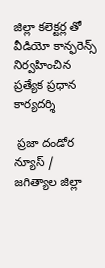జిల్లా కలెక్టర్ల తో వీడియో కాన్ఫరెన్స్ నిర్వహించిన ప్రత్యేక ప్రధాన కార్యదర్శి

 ప్రజా దండోర న్యూస్ / జగిత్యాల జిల్లా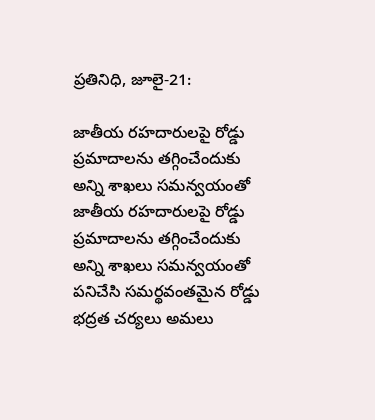ప్రతినిధి, జూలై-21:

జాతీయ రహదారులపై రోడ్డు ప్రమాదాలను తగ్గించేందుకు అన్ని శాఖలు సమన్వయంతో జాతీయ రహదారులపై రోడ్డు ప్రమాదాలను తగ్గించేందుకు అన్ని శాఖలు సమన్వయంతో పనిచేసి సమర్థవంతమైన రోడ్డు భద్రత చర్యలు అమలు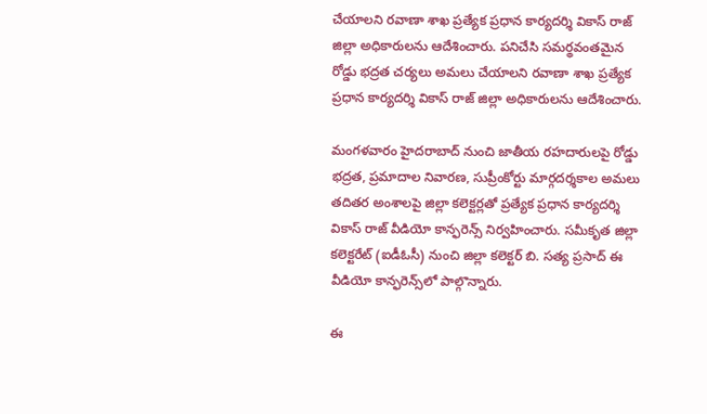చేయాలని రవాణా శాఖ ప్రత్యేక ప్రధాన కార్యదర్శి వికాస్ రాజ్ జిల్లా అధికారులను ఆదేశించారు. పనిచేసి సమర్థవంతమైన రోడ్డు భద్రత చర్యలు అమలు చేయాలని రవాణా శాఖ ప్రత్యేక ప్రధాన కార్యదర్శి వికాస్ రాజ్ జిల్లా అధికారులను ఆదేశించారు.

మంగళవారం హైదరాబాద్ నుంచి జాతీయ రహదారులపై రోడ్డు భద్రత, ప్రమాదాల నివారణ, సుప్రీంకోర్టు మార్గదర్శకాల అమలు తదితర అంశాలపై జిల్లా కలెక్టర్లతో ప్రత్యేక ప్రధాన కార్యదర్శి వికాస్ రాజ్ వీడియో కాన్ఫరెన్స్ నిర్వహించారు. సమీకృత జిల్లా కలెక్టరేట్ (ఐడీఓసీ) నుంచి జిల్లా కలెక్టర్ బి. సత్య ప్రసాద్ ఈ వీడియో కాన్ఫరెన్స్‌లో పాల్గొన్నారు.

ఈ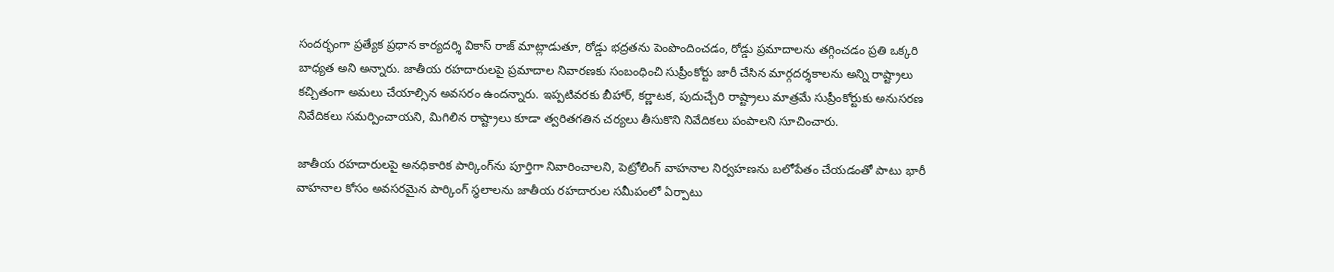సందర్భంగా ప్రత్యేక ప్రధాన కార్యదర్శి వికాస్ రాజ్ మాట్లాడుతూ, రోడ్డు భద్రతను పెంపొందించడం, రోడ్డు ప్రమాదాలను తగ్గించడం ప్రతి ఒక్కరి బాధ్యత అని అన్నారు. జాతీయ రహదారులపై ప్రమాదాల నివారణకు సంబంధించి సుప్రీంకోర్టు జారీ చేసిన మార్గదర్శకాలను అన్ని రాష్ట్రాలు కచ్చితంగా అమలు చేయాల్సిన అవసరం ఉందన్నారు. ఇప్పటివరకు బీహార్, కర్ణాటక, పుదుచ్చేరి రాష్ట్రాలు మాత్రమే సుప్రీంకోర్టుకు అనుసరణ నివేదికలు సమర్పించాయని, మిగిలిన రాష్ట్రాలు కూడా త్వరితగతిన చర్యలు తీసుకొని నివేదికలు పంపాలని సూచించారు.

జాతీయ రహదారులపై అనధికారిక పార్కింగ్‌ను పూర్తిగా నివారించాలని, పెట్రోలింగ్ వాహనాల నిర్వహణను బలోపేతం చేయడంతో పాటు భారీ వాహనాల కోసం అవసరమైన పార్కింగ్ స్థలాలను జాతీయ రహదారుల సమీపంలో ఏర్పాటు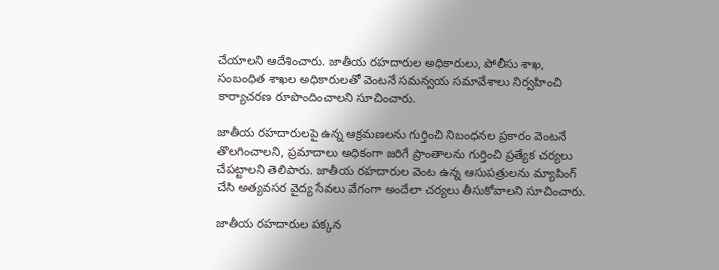చేయాలని ఆదేశించారు. జాతీయ రహదారుల అధికారులు, పోలీసు శాఖ, సంబంధిత శాఖల అధికారులతో వెంటనే సమన్వయ సమావేశాలు నిర్వహించి కార్యాచరణ రూపొందించాలని సూచించారు.

జాతీయ రహదారులపై ఉన్న ఆక్రమణలను గుర్తించి నిబంధనల ప్రకారం వెంటనే తొలగించాలని, ప్రమాదాలు అధికంగా జరిగే ప్రాంతాలను గుర్తించి ప్రత్యేక చర్యలు చేపట్టాలని తెలిపారు. జాతీయ రహదారుల వెంట ఉన్న ఆసుపత్రులను మ్యాపింగ్ చేసి అత్యవసర వైద్య సేవలు వేగంగా అందేలా చర్యలు తీసుకోవాలని సూచించారు.

జాతీయ రహదారుల పక్కన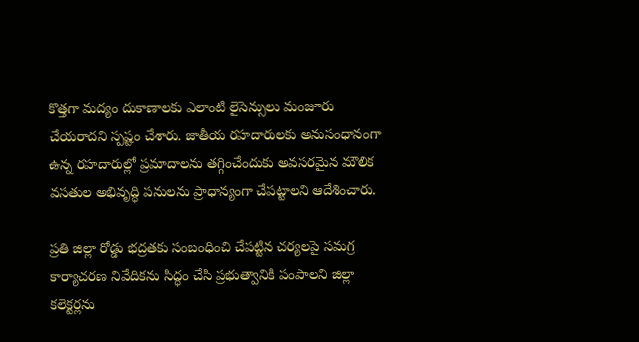కొత్తగా మద్యం దుకాణాలకు ఎలాంటి లైసెన్సులు మంజూరు చేయరాదని స్పష్టం చేశారు. జాతీయ రహదారులకు అనుసంధానంగా ఉన్న రహదారుల్లో ప్రమాదాలను తగ్గించేందుకు అవసరమైన మౌలిక వసతుల అభివృద్ధి పనులను ప్రాధాన్యంగా చేపట్టాలని ఆదేశించారు.

ప్రతి జిల్లా రోడ్డు భద్రతకు సంబంధించి చేపట్టిన చర్యలపై సమగ్ర కార్యాచరణ నివేదికను సిద్ధం చేసి ప్రభుత్వానికి పంపాలని జిల్లా కలెక్టర్లను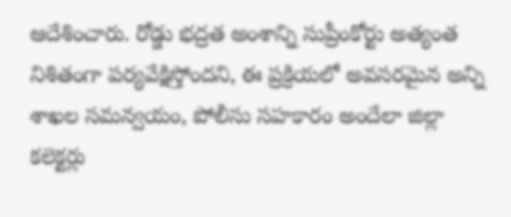ఆదేశించారు. రోడ్డు భద్రత అంశాన్ని సుప్రీంకోర్టు అత్యంత నిశితంగా పర్యవేక్షిస్తోందని, ఈ ప్రక్రియలో అవసరమైన అన్ని శాఖల సమన్వయం, పోలీసు సహకారం అందేలా జిల్లా కలెక్టర్లు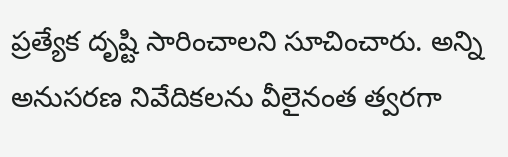ప్రత్యేక దృష్టి సారించాలని సూచించారు. అన్ని అనుసరణ నివేదికలను వీలైనంత త్వరగా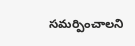సమర్పించాలని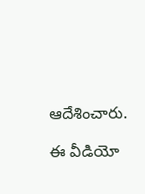ఆదేశించారు.

ఈ వీడియో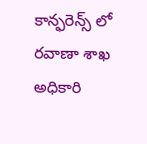కాన్ఫరెన్స్‌ లో  రవాణా శాఖ అధికారి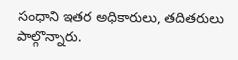సంధాని ఇతర అధికారులు, తదితరులు పాల్గొన్నారు.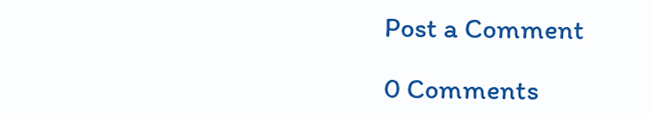Post a Comment

0 Comments